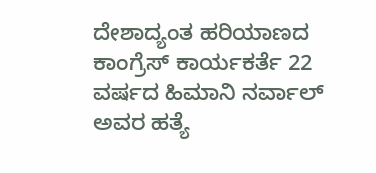ದೇಶಾದ್ಯಂತ ಹರಿಯಾಣದ ಕಾಂಗ್ರೆಸ್ ಕಾರ್ಯಕರ್ತೆ 22 ವರ್ಷದ ಹಿಮಾನಿ ನರ್ವಾಲ್ ಅವರ ಹತ್ಯೆ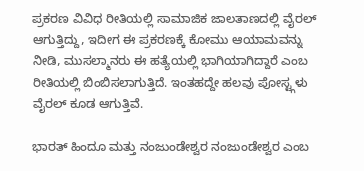ಪ್ರಕರಣ ವಿವಿಧ ರೀತಿಯಲ್ಲಿ ಸಾಮಾಜಿಕ ಜಾಲತಾಣದಲ್ಲಿ ವೈರಲ್ ಆಗುತ್ತಿದ್ದು, ಇದೀಗ ಈ ಪ್ರಕರಣಕ್ಕೆ ಕೋಮು ಆಯಾಮವನ್ನು ನೀಡಿ, ಮುಸಲ್ಮಾನರು ಈ ಹತ್ಯೆಯಲ್ಲಿ ಭಾಗಿಯಾಗಿದ್ದಾರೆ ಎಂಬ ರೀತಿಯಲ್ಲಿ ಬಿಂಬಿಸಲಾಗುತ್ತಿದೆ. ಇಂತಹದ್ದೇ ಹಲವು ಪೋಸ್ಟ್ಗಳು ವೈರಲ್ ಕೂಡ ಆಗುತ್ತಿವೆ.

ಭಾರತ್ ಹಿಂದೂ ಮತ್ತು ನಂಜುಂಡೇಶ್ವರ ನಂಜುಂಡೇಶ್ವರ ಎಂಬ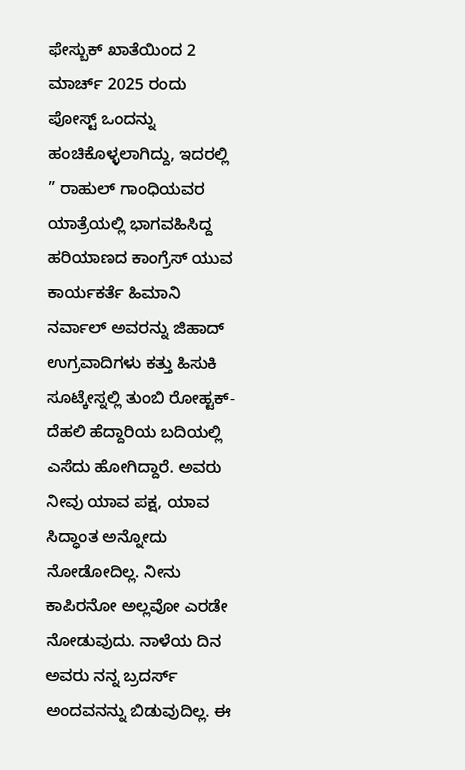ಫೇಸ್ಬುಕ್ ಖಾತೆಯಿಂದ 2 ಮಾರ್ಚ್ 2025 ರಂದು ಪೋಸ್ಟ್ ಒಂದನ್ನು ಹಂಚಿಕೊಳ್ಳಲಾಗಿದ್ದು, ಇದರಲ್ಲಿ ” ರಾಹುಲ್ ಗಾಂಧಿಯವರ ಯಾತ್ರೆಯಲ್ಲಿ ಭಾಗವಹಿಸಿದ್ದ ಹರಿಯಾಣದ ಕಾಂಗ್ರೆಸ್ ಯುವ ಕಾರ್ಯಕರ್ತೆ ಹಿಮಾನಿ ನರ್ವಾಲ್ ಅವರನ್ನು ಜಿಹಾದ್ ಉಗ್ರವಾದಿಗಳು ಕತ್ತು ಹಿಸುಕಿ ಸೂಟ್ಕೇಸ್ನಲ್ಲಿ ತುಂಬಿ ರೋಹ್ಟಕ್- ದೆಹಲಿ ಹೆದ್ದಾರಿಯ ಬದಿಯಲ್ಲಿ ಎಸೆದು ಹೋಗಿದ್ದಾರೆ. ಅವರು ನೀವು ಯಾವ ಪಕ್ಷ, ಯಾವ ಸಿದ್ಧಾಂತ ಅನ್ನೋದು ನೋಡೋದಿಲ್ಲ. ನೀನು ಕಾಪಿರನೋ ಅಲ್ಲವೋ ಎರಡೇ ನೋಡುವುದು. ನಾಳೆಯ ದಿನ ಅವರು ನನ್ನ ಬ್ರದರ್ಸ್ ಅಂದವನನ್ನು ಬಿಡುವುದಿಲ್ಲ. ಈ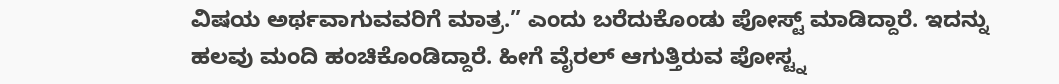ವಿಷಯ ಅರ್ಥವಾಗುವವರಿಗೆ ಮಾತ್ರ.” ಎಂದು ಬರೆದುಕೊಂಡು ಪೋಸ್ಟ್ ಮಾಡಿದ್ದಾರೆ. ಇದನ್ನು ಹಲವು ಮಂದಿ ಹಂಚಿಕೊಂಡಿದ್ದಾರೆ. ಹೀಗೆ ವೈರಲ್ ಆಗುತ್ತಿರುವ ಪೋಸ್ಟ್ನ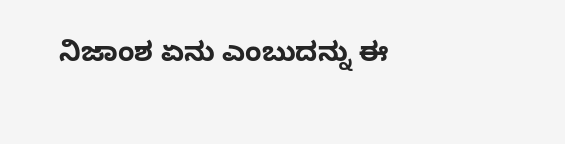ನಿಜಾಂಶ ಏನು ಎಂಬುದನ್ನು ಈ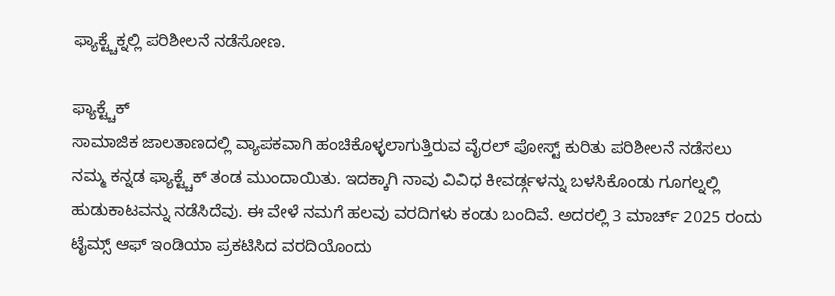ಫ್ಯಾಕ್ಟ್ಚೆಕ್ನಲ್ಲಿ ಪರಿಶೀಲನೆ ನಡೆಸೋಣ.

ಫ್ಯಾಕ್ಟ್ಚೆಕ್
ಸಾಮಾಜಿಕ ಜಾಲತಾಣದಲ್ಲಿ ವ್ಯಾಪಕವಾಗಿ ಹಂಚಿಕೊಳ್ಳಲಾಗುತ್ತಿರುವ ವೈರಲ್ ಪೋಸ್ಟ್ ಕುರಿತು ಪರಿಶೀಲನೆ ನಡೆಸಲು ನಮ್ಮ ಕನ್ನಡ ಫ್ಯಾಕ್ಟ್ಚೆಕ್ ತಂಡ ಮುಂದಾಯಿತು. ಇದಕ್ಕಾಗಿ ನಾವು ವಿವಿಧ ಕೀವರ್ಡ್ಗಳನ್ನು ಬಳಸಿಕೊಂಡು ಗೂಗಲ್ನಲ್ಲಿ ಹುಡುಕಾಟವನ್ನು ನಡೆಸಿದೆವು. ಈ ವೇಳೆ ನಮಗೆ ಹಲವು ವರದಿಗಳು ಕಂಡು ಬಂದಿವೆ. ಅದರಲ್ಲಿ 3 ಮಾರ್ಚ್ 2025 ರಂದು ಟೈಮ್ಸ್ ಆಫ್ ಇಂಡಿಯಾ ಪ್ರಕಟಿಸಿದ ವರದಿಯೊಂದು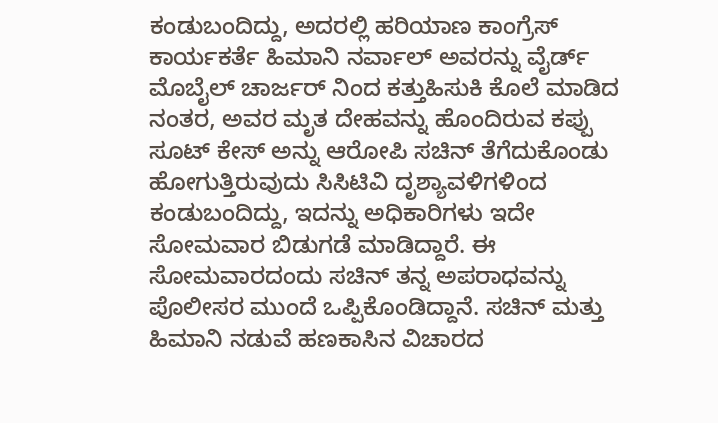ಕಂಡುಬಂದಿದ್ದು, ಅದರಲ್ಲಿ ಹರಿಯಾಣ ಕಾಂಗ್ರೆಸ್ ಕಾರ್ಯಕರ್ತೆ ಹಿಮಾನಿ ನರ್ವಾಲ್ ಅವರನ್ನು ವೈರ್ಡ್ ಮೊಬೈಲ್ ಚಾರ್ಜರ್ ನಿಂದ ಕತ್ತುಹಿಸುಕಿ ಕೊಲೆ ಮಾಡಿದ ನಂತರ, ಅವರ ಮೃತ ದೇಹವನ್ನು ಹೊಂದಿರುವ ಕಪ್ಪು ಸೂಟ್ ಕೇಸ್ ಅನ್ನು ಆರೋಪಿ ಸಚಿನ್ ತೆಗೆದುಕೊಂಡು ಹೋಗುತ್ತಿರುವುದು ಸಿಸಿಟಿವಿ ದೃಶ್ಯಾವಳಿಗಳಿಂದ ಕಂಡುಬಂದಿದ್ದು, ಇದನ್ನು ಅಧಿಕಾರಿಗಳು ಇದೇ ಸೋಮವಾರ ಬಿಡುಗಡೆ ಮಾಡಿದ್ದಾರೆ. ಈ ಸೋಮವಾರದಂದು ಸಚಿನ್ ತನ್ನ ಅಪರಾಧವನ್ನು ಪೊಲೀಸರ ಮುಂದೆ ಒಪ್ಪಿಕೊಂಡಿದ್ದಾನೆ. ಸಚಿನ್ ಮತ್ತು ಹಿಮಾನಿ ನಡುವೆ ಹಣಕಾಸಿನ ವಿಚಾರದ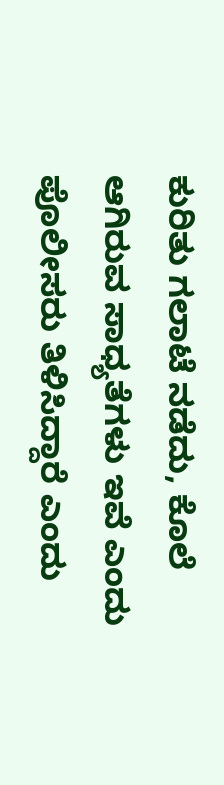ಕುರಿತು ಗಲಾಟೆ ನಡೆದು, ಕೊಲೆ ಆಗಿರುವ ಸಾಧ್ಯತೆಗಳು ಇವೆ ಎಂದು ಪೊಲೀಸರು ತಿಳಿಸಿದ್ದಾರೆ ಎಂದು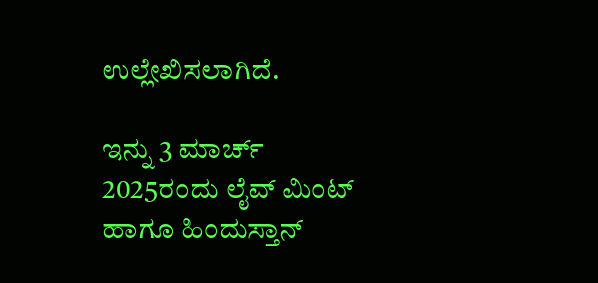ಉಲ್ಲೇಖಿಸಲಾಗಿದೆ.

ಇನ್ನು 3 ಮಾರ್ಚ್ 2025ರಂದು ಲೈವ್ ಮಿಂಟ್ ಹಾಗೂ ಹಿಂದುಸ್ತಾನ್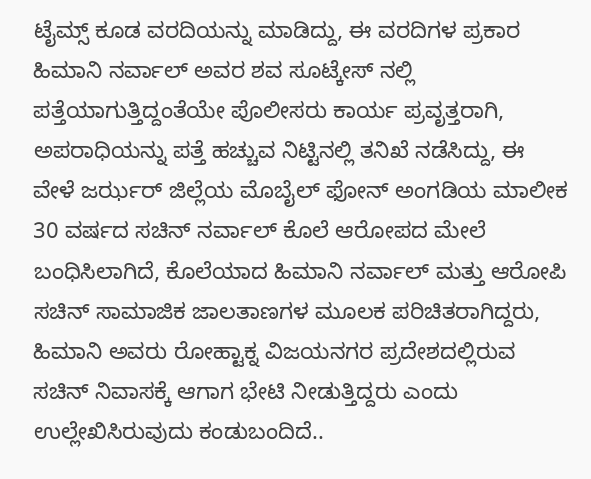ಟೈಮ್ಸ್ ಕೂಡ ವರದಿಯನ್ನು ಮಾಡಿದ್ದು, ಈ ವರದಿಗಳ ಪ್ರಕಾರ ಹಿಮಾನಿ ನರ್ವಾಲ್ ಅವರ ಶವ ಸೂಟ್ಕೇಸ್ ನಲ್ಲಿ ಪತ್ತೆಯಾಗುತ್ತಿದ್ದಂತೆಯೇ ಪೊಲೀಸರು ಕಾರ್ಯ ಪ್ರವೃತ್ತರಾಗಿ, ಅಪರಾಧಿಯನ್ನು ಪತ್ತೆ ಹಚ್ಚುವ ನಿಟ್ಟಿನಲ್ಲಿ ತನಿಖೆ ನಡೆಸಿದ್ದು, ಈ ವೇಳೆ ಜರ್ಝರ್ ಜಿಲ್ಲೆಯ ಮೊಬೈಲ್ ಫೋನ್ ಅಂಗಡಿಯ ಮಾಲೀಕ 30 ವರ್ಷದ ಸಚಿನ್ ನರ್ವಾಲ್ ಕೊಲೆ ಆರೋಪದ ಮೇಲೆ ಬಂಧಿಸಿಲಾಗಿದೆ, ಕೊಲೆಯಾದ ಹಿಮಾನಿ ನರ್ವಾಲ್ ಮತ್ತು ಆರೋಪಿ ಸಚಿನ್ ಸಾಮಾಜಿಕ ಜಾಲತಾಣಗಳ ಮೂಲಕ ಪರಿಚಿತರಾಗಿದ್ದರು, ಹಿಮಾನಿ ಅವರು ರೋಹ್ಟಾಕ್ನ ವಿಜಯನಗರ ಪ್ರದೇಶದಲ್ಲಿರುವ ಸಚಿನ್ ನಿವಾಸಕ್ಕೆ ಆಗಾಗ ಭೇಟಿ ನೀಡುತ್ತಿದ್ದರು ಎಂದು ಉಲ್ಲೇಖಿಸಿರುವುದು ಕಂಡುಬಂದಿದೆ..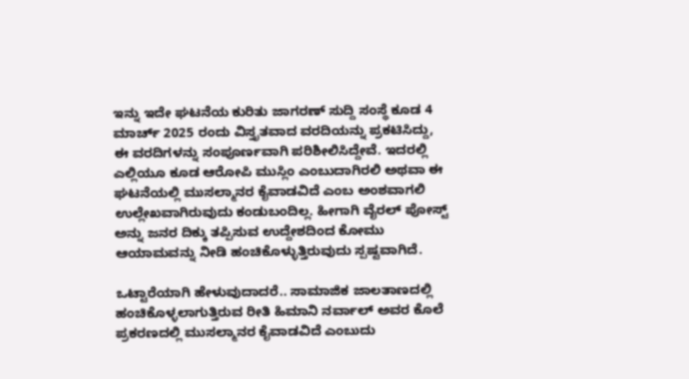ಇನ್ನು ಇದೇ ಘಟನೆಯ ಕುರಿತು ಜಾಗರಣ್ ಸುದ್ದಿ ಸಂಸ್ಥೆ ಕೂಡ 4 ಮಾರ್ಚ್ 2025 ರಂದು ವಿಸ್ತೃತವಾದ ವರದಿಯನ್ನು ಪ್ರಕಟಿಸಿದ್ದು, ಈ ವರದಿಗಳನ್ನು ಸಂಪೂರ್ಣವಾಗಿ ಪರಿಶೀಲಿಸಿದ್ದೇವೆ. ಇದರಲ್ಲಿ ಎಲ್ಲಿಯೂ ಕೂಡ ಆರೋಪಿ ಮುಸ್ಲಿಂ ಎಂಬುದಾಗಿರಲಿ ಅಥವಾ ಈ ಘಟನೆಯಲ್ಲಿ ಮುಸಲ್ಮಾನರ ಕೈವಾಡವಿದೆ ಎಂಬ ಅಂಶವಾಗಲಿ ಉಲ್ಲೇಖವಾಗಿರುವುದು ಕಂಡುಬಂದಿಲ್ಲ. ಹೀಗಾಗಿ ವೈರಲ್ ಪೋಸ್ಟ್ ಅನ್ನು ಜನರ ದಿಕ್ಕು ತಪ್ಪಿಸುವ ಉದ್ದೇಶದಿಂದ ಕೋಮು ಆಯಾಮವನ್ನು ನೀಡಿ ಹಂಚಿಕೊಳ್ಳುತ್ತಿರುವುದು ಸ್ಪಷ್ಟವಾಗಿದೆ.

ಒಟ್ಟಾರೆಯಾಗಿ ಹೇಳುವುದಾದರೆ.. ಸಾಮಾಜಿಕ ಜಾಲತಾಣದಲ್ಲಿ ಹಂಚಿಕೊಳ್ಳಲಾಗುತ್ತಿರುವ ರೀತಿ ಹಿಮಾನಿ ನರ್ವಾಲ್ ಅವರ ಕೊಲೆ ಪ್ರಕರಣದಲ್ಲಿ ಮುಸಲ್ಮಾನರ ಕೈವಾಡವಿದೆ ಎಂಬುದು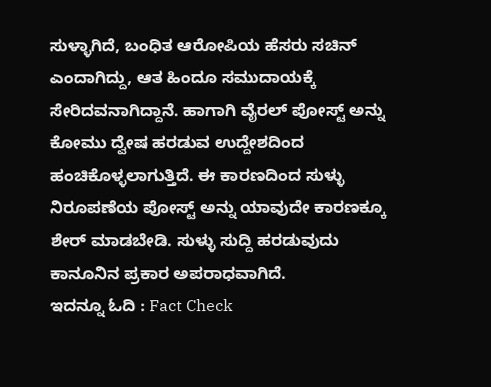ಸುಳ್ಳಾಗಿದೆ, ಬಂಧಿತ ಆರೋಪಿಯ ಹೆಸರು ಸಚಿನ್ ಎಂದಾಗಿದ್ದು, ಆತ ಹಿಂದೂ ಸಮುದಾಯಕ್ಕೆ ಸೇರಿದವನಾಗಿದ್ದಾನೆ. ಹಾಗಾಗಿ ವೈರಲ್ ಪೋಸ್ಟ್ ಅನ್ನು ಕೋಮು ದ್ವೇಷ ಹರಡುವ ಉದ್ದೇಶದಿಂದ ಹಂಚಿಕೊಳ್ಳಲಾಗುತ್ತಿದೆ. ಈ ಕಾರಣದಿಂದ ಸುಳ್ಳು ನಿರೂಪಣೆಯ ಪೋಸ್ಟ್ ಅನ್ನು ಯಾವುದೇ ಕಾರಣಕ್ಕೂ ಶೇರ್ ಮಾಡಬೇಡಿ. ಸುಳ್ಳು ಸುದ್ದಿ ಹರಡುವುದು ಕಾನೂನಿನ ಪ್ರಕಾರ ಅಪರಾಧವಾಗಿದೆ.
ಇದನ್ನೂ ಓದಿ : Fact Check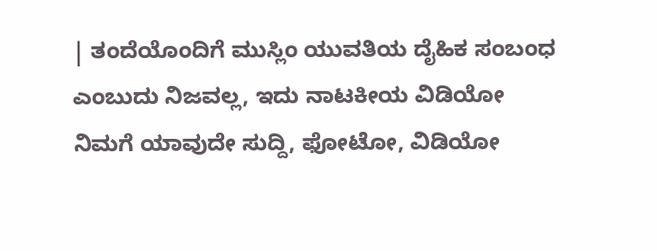| ತಂದೆಯೊಂದಿಗೆ ಮುಸ್ಲಿಂ ಯುವತಿಯ ದೈಹಿಕ ಸಂಬಂಧ ಎಂಬುದು ನಿಜವಲ್ಲ, ಇದು ನಾಟಕೀಯ ವಿಡಿಯೋ
ನಿಮಗೆ ಯಾವುದೇ ಸುದ್ದಿ, ಫೋಟೋ, ವಿಡಿಯೋ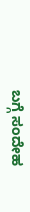ಬಗ್ಗೆ ಸಂದೇಹ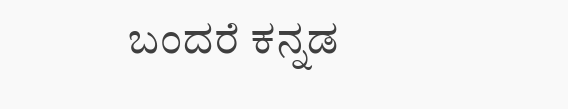ಬಂದರೆ ಕನ್ನಡ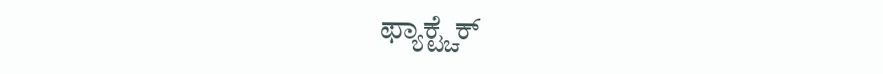ಫ್ಯಾಕ್ಟ್ಚೆಕ್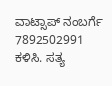ವಾಟ್ಸಾಪ್ ನಂಬರ್ಗೆ 7892502991 ಕಳಿಸಿ. ಸತ್ಯ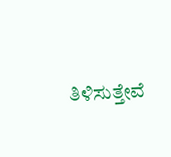ತಿಳಿಸುತ್ತೇವೆ